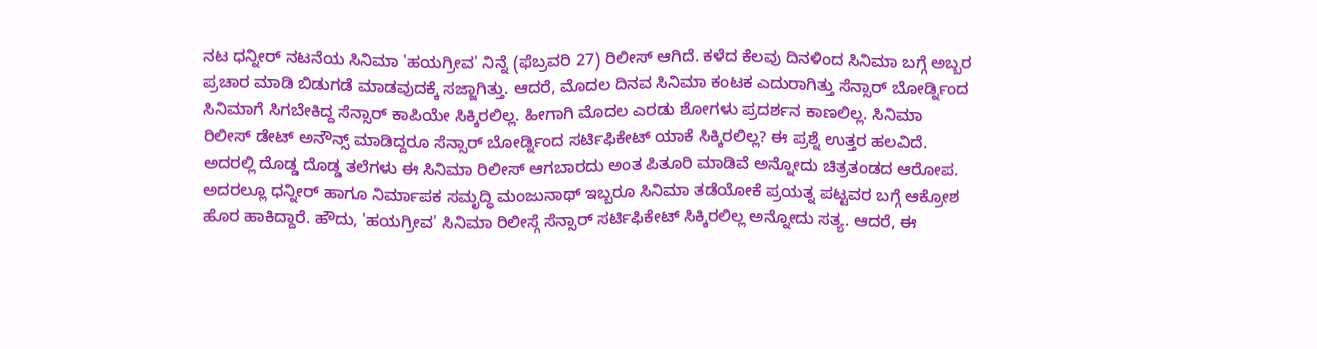ನಟ ಧನ್ನೀರ್ ನಟನೆಯ ಸಿನಿಮಾ 'ಹಯಗ್ರೀವ' ನಿನ್ನೆ (ಫೆಬ್ರವರಿ 27) ರಿಲೀಸ್ ಆಗಿದೆ. ಕಳೆದ ಕೆಲವು ದಿನಳಿಂದ ಸಿನಿಮಾ ಬಗ್ಗೆ ಅಬ್ಬರ ಪ್ರಚಾರ ಮಾಡಿ ಬಿಡುಗಡೆ ಮಾಡವುದಕ್ಕೆ ಸಜ್ಜಾಗಿತ್ತು. ಆದರೆ, ಮೊದಲ ದಿನವ ಸಿನಿಮಾ ಕಂಟಕ ಎದುರಾಗಿತ್ತು ಸೆನ್ಸಾರ್ ಬೋರ್ಡ್ನಿಂದ ಸಿನಿಮಾಗೆ ಸಿಗಬೇಕಿದ್ದ ಸೆನ್ಸಾರ್ ಕಾಪಿಯೇ ಸಿಕ್ಕಿರಲಿಲ್ಲ. ಹೀಗಾಗಿ ಮೊದಲ ಎರಡು ಶೋಗಳು ಪ್ರದರ್ಶನ ಕಾಣಲಿಲ್ಲ. ಸಿನಿಮಾ ರಿಲೀಸ್ ಡೇಟ್ ಅನೌನ್ಸ್ ಮಾಡಿದ್ದರೂ ಸೆನ್ಸಾರ್ ಬೋರ್ಡ್ನಿಂದ ಸರ್ಟಿಫಿಕೇಟ್ ಯಾಕೆ ಸಿಕ್ಕಿರಲಿಲ್ಲ? ಈ ಪ್ರಶ್ನೆ ಉತ್ತರ ಹಲವಿದೆ. ಅದರಲ್ಲಿ ದೊಡ್ಡ ದೊಡ್ಡ ತಲೆಗಳು ಈ ಸಿನಿಮಾ ರಿಲೀಸ್ ಆಗಬಾರದು ಅಂತ ಪಿತೂರಿ ಮಾಡಿವೆ ಅನ್ನೋದು ಚಿತ್ರತಂಡದ ಆರೋಪ. ಅದರಲ್ಲೂ ಧನ್ನೀರ್ ಹಾಗೂ ನಿರ್ಮಾಪಕ ಸಮೃದ್ಧಿ ಮಂಜುನಾಥ್ ಇಬ್ಬರೂ ಸಿನಿಮಾ ತಡೆಯೋಕೆ ಪ್ರಯತ್ನ ಪಟ್ಟವರ ಬಗ್ಗೆ ಆಕ್ರೋಶ ಹೊರ ಹಾಕಿದ್ದಾರೆ. ಹೌದು, 'ಹಯಗ್ರೀವ' ಸಿನಿಮಾ ರಿಲೀಸ್ಗೆ ಸೆನ್ಸಾರ್ ಸರ್ಟಿಫಿಕೇಟ್ ಸಿಕ್ಕಿರಲಿಲ್ಲ ಅನ್ನೋದು ಸತ್ಯ. ಆದರೆ, ಈ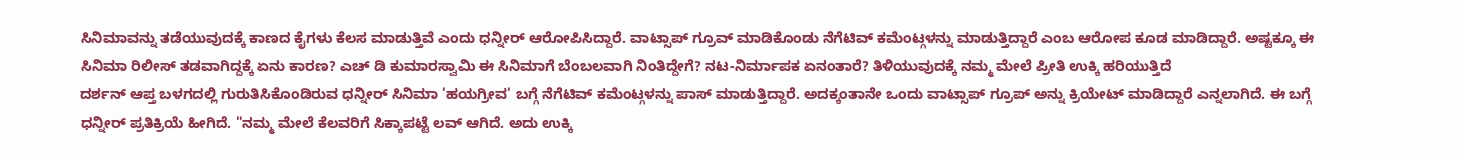ಸಿನಿಮಾವನ್ನು ತಡೆಯುವುದಕ್ಕೆ ಕಾಣದ ಕೈಗಳು ಕೆಲಸ ಮಾಡುತ್ತಿವೆ ಎಂದು ಧನ್ನೀರ್ ಆರೋಪಿಸಿದ್ದಾರೆ. ವಾಟ್ಸಾಪ್ ಗ್ರೂವ್ ಮಾಡಿಕೊಂಡು ನೆಗೆಟಿವ್ ಕಮೆಂಟ್ಗಳನ್ನು ಮಾಡುತ್ತಿದ್ದಾರೆ ಎಂಬ ಆರೋಪ ಕೂಡ ಮಾಡಿದ್ದಾರೆ. ಅಷ್ಟಕ್ಕೂ ಈ ಸಿನಿಮಾ ರಿಲೀಸ್ ತಡವಾಗಿದ್ದಕ್ಕೆ ಏನು ಕಾರಣ? ಎಚ್ ಡಿ ಕುಮಾರಸ್ವಾಮಿ ಈ ಸಿನಿಮಾಗೆ ಬೆಂಬಲವಾಗಿ ನಿಂತಿದ್ದೇಗೆ? ನಟ-ನಿರ್ಮಾಪಕ ಏನಂತಾರೆ? ತಿಳಿಯುವುದಕ್ಕೆ ನಮ್ಮ ಮೇಲೆ ಪ್ರೀತಿ ಉಕ್ಕಿ ಹರಿಯುತ್ತಿದೆ
ದರ್ಶನ್ ಆಪ್ತ ಬಳಗದಲ್ಲಿ ಗುರುತಿಸಿಕೊಂಡಿರುವ ಧನ್ನೀರ್ ಸಿನಿಮಾ 'ಹಯಗ್ರೀವ' ಬಗ್ಗೆ ನೆಗೆಟಿವ್ ಕಮೆಂಟ್ಗಳನ್ನು ಪಾಸ್ ಮಾಡುತ್ತಿದ್ದಾರೆ. ಅದಕ್ಕಂತಾನೇ ಒಂದು ವಾಟ್ಸಾಪ್ ಗ್ರೂಪ್ ಅನ್ನು ಕ್ರಿಯೇಟ್ ಮಾಡಿದ್ದಾರೆ ಎನ್ನಲಾಗಿದೆ. ಈ ಬಗ್ಗೆ ಧನ್ನೀರ್ ಪ್ರತಿಕ್ರಿಯೆ ಹೀಗಿದೆ. "ನಮ್ಮ ಮೇಲೆ ಕೆಲವರಿಗೆ ಸಿಕ್ಕಾಪಟ್ಟೆ ಲವ್ ಆಗಿದೆ. ಅದು ಉಕ್ಕಿ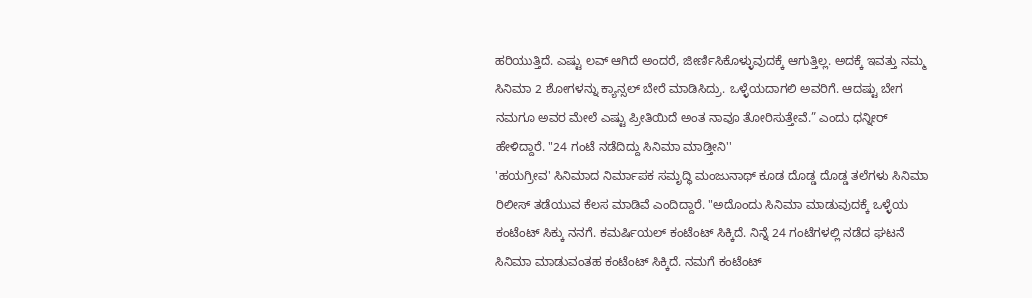ಹರಿಯುತ್ತಿದೆ. ಎಷ್ಟು ಲವ್ ಆಗಿದೆ ಅಂದರೆ, ಜೀರ್ಣಿಸಿಕೊಳ್ಳುವುದಕ್ಕೆ ಆಗುತ್ತಿಲ್ಲ. ಅದಕ್ಕೆ ಇವತ್ತು ನಮ್ಮ ಸಿನಿಮಾ 2 ಶೋಗಳನ್ನು ಕ್ಯಾನ್ಸಲ್ ಬೇರೆ ಮಾಡಿಸಿದ್ರು. ಒಳ್ಳೆಯದಾಗಲಿ ಅವರಿಗೆ. ಆದಷ್ಟು ಬೇಗ ನಮಗೂ ಅವರ ಮೇಲೆ ಎಷ್ಟು ಪ್ರೀತಿಯಿದೆ ಅಂತ ನಾವೂ ತೋರಿಸುತ್ತೇವೆ.” ಎಂದು ಧನ್ನೀರ್ ಹೇಳಿದ್ದಾರೆ. "24 ಗಂಟೆ ನಡೆದಿದ್ದು ಸಿನಿಮಾ ಮಾಡ್ತೀನಿ''
'ಹಯಗ್ರೀವ' ಸಿನಿಮಾದ ನಿರ್ಮಾಪಕ ಸಮೃದ್ಧಿ ಮಂಜುನಾಥ್ ಕೂಡ ದೊಡ್ಡ ದೊಡ್ಡ ತಲೆಗಳು ಸಿನಿಮಾ ರಿಲೀಸ್ ತಡೆಯುವ ಕೆಲಸ ಮಾಡಿವೆ ಎಂದಿದ್ದಾರೆ. "ಅದೊಂದು ಸಿನಿಮಾ ಮಾಡುವುದಕ್ಕೆ ಒಳ್ಳೆಯ ಕಂಟೆಂಟ್ ಸಿಕ್ಕು ನನಗೆ. ಕಮರ್ಷಿಯಲ್ ಕಂಟೆಂಟ್ ಸಿಕ್ಕಿದೆ. ನಿನ್ನೆ 24 ಗಂಟೆಗಳಲ್ಲಿ ನಡೆದ ಘಟನೆ ಸಿನಿಮಾ ಮಾಡುವಂತಹ ಕಂಟೆಂಟ್ ಸಿಕ್ಕಿದೆ. ನಮಗೆ ಕಂಟೆಂಟ್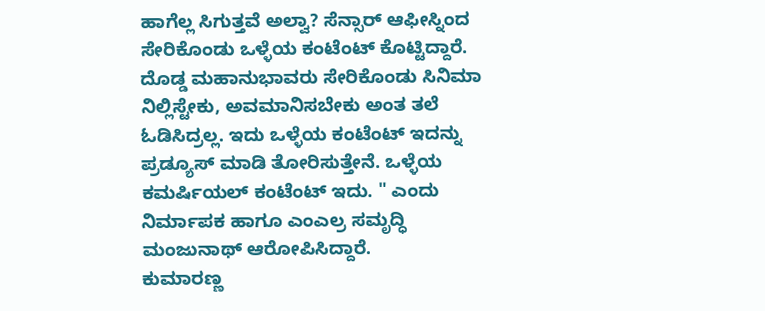ಹಾಗೆಲ್ಲ ಸಿಗುತ್ತವೆ ಅಲ್ವಾ? ಸೆನ್ಸಾರ್ ಆಫೀಸ್ನಿಂದ ಸೇರಿಕೊಂಡು ಒಳ್ಳೆಯ ಕಂಟೆಂಟ್ ಕೊಟ್ಟಿದ್ದಾರೆ. ದೊಡ್ಡ ಮಹಾನುಭಾವರು ಸೇರಿಕೊಂಡು ಸಿನಿಮಾ ನಿಲ್ಲಿಸ್ಟೇಕು, ಅವಮಾನಿಸಬೇಕು ಅಂತ ತಲೆ ಓಡಿಸಿದ್ರಲ್ಲ. ಇದು ಒಳ್ಳೆಯ ಕಂಟೆಂಟ್ ಇದನ್ನು ಪ್ರಡ್ಯೂಸ್ ಮಾಡಿ ತೋರಿಸುತ್ತೇನೆ. ಒಳ್ಳೆಯ ಕಮರ್ಷಿಯಲ್ ಕಂಟೆಂಟ್ ಇದು. " ಎಂದು ನಿರ್ಮಾಪಕ ಹಾಗೂ ಎಂಎಲ್ರ ಸಮೃದ್ಧಿ ಮಂಜುನಾಥ್ ಆರೋಪಿಸಿದ್ದಾರೆ.
ಕುಮಾರಣ್ಣ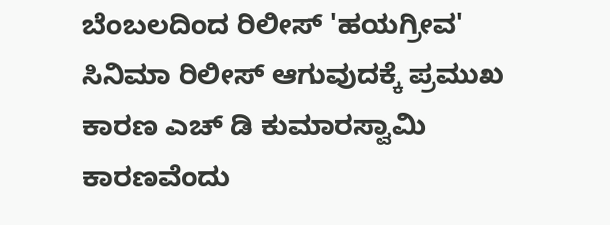ಬೆಂಬಲದಿಂದ ರಿಲೀಸ್ 'ಹಯಗ್ರೀವ' ಸಿನಿಮಾ ರಿಲೀಸ್ ಆಗುವುದಕ್ಕೆ ಪ್ರಮುಖ ಕಾರಣ ಎಚ್ ಡಿ ಕುಮಾರಸ್ವಾಮಿ ಕಾರಣವೆಂದು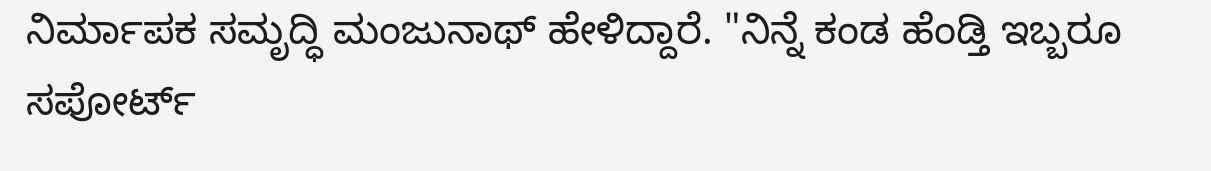ನಿರ್ಮಾಪಕ ಸಮೃದ್ಧಿ ಮಂಜುನಾಥ್ ಹೇಳಿದ್ದಾರೆ. "ನಿನ್ನೆ ಕಂಡ ಹೆಂಡ್ತಿ ಇಬ್ಬರೂ ಸಪೋರ್ಟ್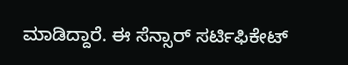ಮಾಡಿದ್ದಾರೆ. ಈ ಸೆನ್ಸಾರ್ ಸರ್ಟಿಫಿಕೇಟ್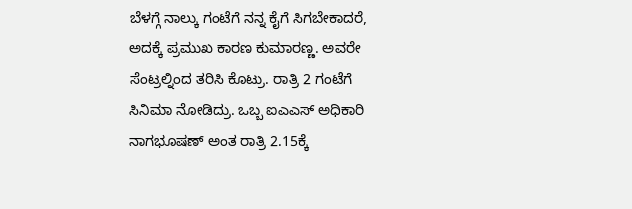ಬೆಳಗ್ಗೆ ನಾಲ್ಕು ಗಂಟೆಗೆ ನನ್ನ ಕೈಗೆ ಸಿಗಬೇಕಾದರೆ, ಅದಕ್ಕೆ ಪ್ರಮುಖ ಕಾರಣ ಕುಮಾರಣ್ಣ. ಅವರೇ ಸೆಂಟ್ರಲ್ನಿಂದ ತರಿಸಿ ಕೊಟ್ರು. ರಾತ್ರಿ 2 ಗಂಟೆಗೆ ಸಿನಿಮಾ ನೋಡಿದ್ರು. ಒಬ್ಬ ಐಎಎಸ್ ಅಧಿಕಾರಿ ನಾಗಭೂಷಣ್ ಅಂತ ರಾತ್ರಿ 2.15ಕ್ಕೆ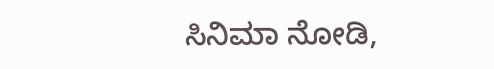ಸಿನಿಮಾ ನೋಡಿ,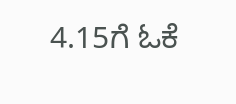4.15ಗೆ ಓಕೆ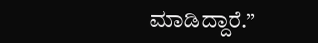ಮಾಡಿದ್ದಾರೆ.”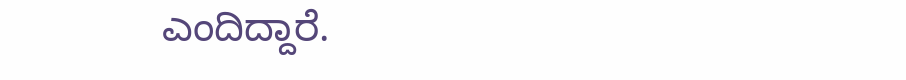ಎಂದಿದ್ದಾರೆ.